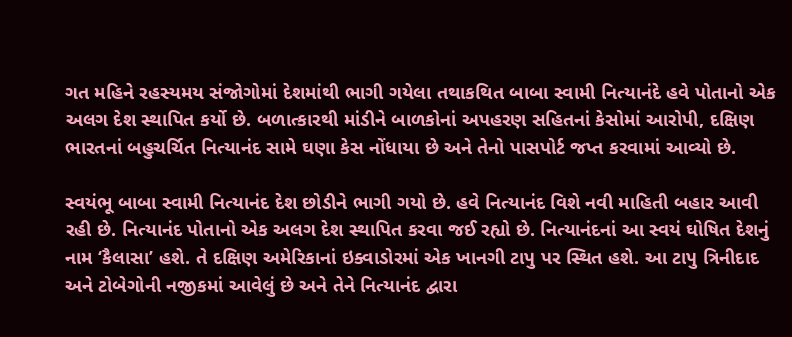ગત મહિને રહસ્યમય સંજોગોમાં દેશમાંથી ભાગી ગયેલા તથાકથિત બાબા સ્વામી નિત્યાનંદે હવે પોતાનો એક અલગ દેશ સ્થાપિત કર્યો છે. બળાત્કારથી માંડીને બાળકોનાં અપહરણ સહિતનાં કેસોમાં આરોપી, દક્ષિણ ભારતનાં બહુચર્ચિત નિત્યાનંદ સામે ઘણા કેસ નોંધાયા છે અને તેનો પાસપોર્ટ જપ્ત કરવામાં આવ્યો છે.

સ્વયંભૂ બાબા સ્વામી નિત્યાનંદ દેશ છોડીને ભાગી ગયો છે. હવે નિત્યાનંદ વિશે નવી માહિતી બહાર આવી રહી છે. નિત્યાનંદ પોતાનો એક અલગ દેશ સ્થાપિત કરવા જઈ રહ્યો છે. નિત્યાનંદનાં આ સ્વયં ઘોષિત દેશનું નામ ‘કૈલાસા’ હશે. તે દક્ષિણ અમેરિકાનાં ઇક્વાડોરમાં એક ખાનગી ટાપુ પર સ્થિત હશે. આ ટાપુ ત્રિનીદાદ અને ટોબેગોની નજીકમાં આવેલું છે અને તેને નિત્યાનંદ દ્વારા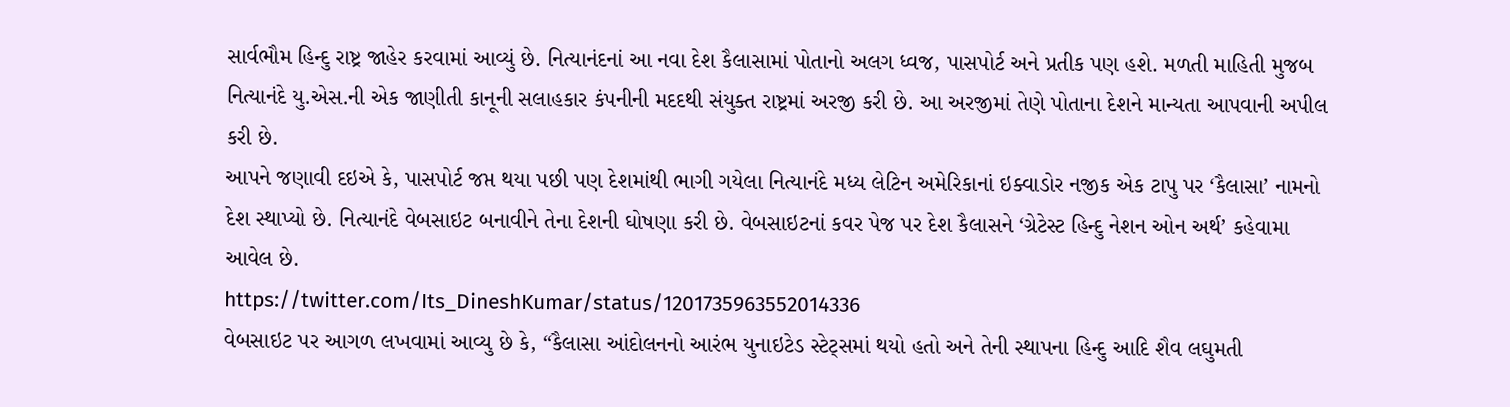સાર્વભૌમ હિન્દુ રાષ્ટ્ર જાહેર કરવામાં આવ્યું છે. નિત્યાનંદનાં આ નવા દેશ કૈલાસામાં પોતાનો અલગ ધ્વજ, પાસપોર્ટ અને પ્રતીક પણ હશે. મળતી માહિતી મુજબ નિત્યાનંદે યુ.એસ.ની એક જાણીતી કાનૂની સલાહકાર કંપનીની મદદથી સંયુક્ત રાષ્ટ્રમાં અરજી કરી છે. આ અરજીમાં તેણે પોતાના દેશને માન્યતા આપવાની અપીલ કરી છે.
આપને જણાવી દઇએ કે, પાસપોર્ટ જપ્ત થયા પછી પણ દેશમાંથી ભાગી ગયેલા નિત્યાનંદે મધ્ય લેટિન અમેરિકાનાં ઇક્વાડોર નજીક એક ટાપુ પર ‘કૈલાસા’ નામનો દેશ સ્થાપ્યો છે. નિત્યાનંદે વેબસાઇટ બનાવીને તેના દેશની ઘોષણા કરી છે. વેબસાઇટનાં કવર પેજ પર દેશ કૈલાસને ‘ગ્રેટેસ્ટ હિન્દુ નેશન ઓન અર્થ’ કહેવામા આવેલ છે.
https://twitter.com/Its_DineshKumar/status/1201735963552014336
વેબસાઇટ પર આગળ લખવામાં આવ્યુ છે કે, “કૈલાસા આંદોલનનો આરંભ યુનાઇટેડ સ્ટેટ્સમાં થયો હતો અને તેની સ્થાપના હિન્દુ આદિ શૈવ લઘુમતી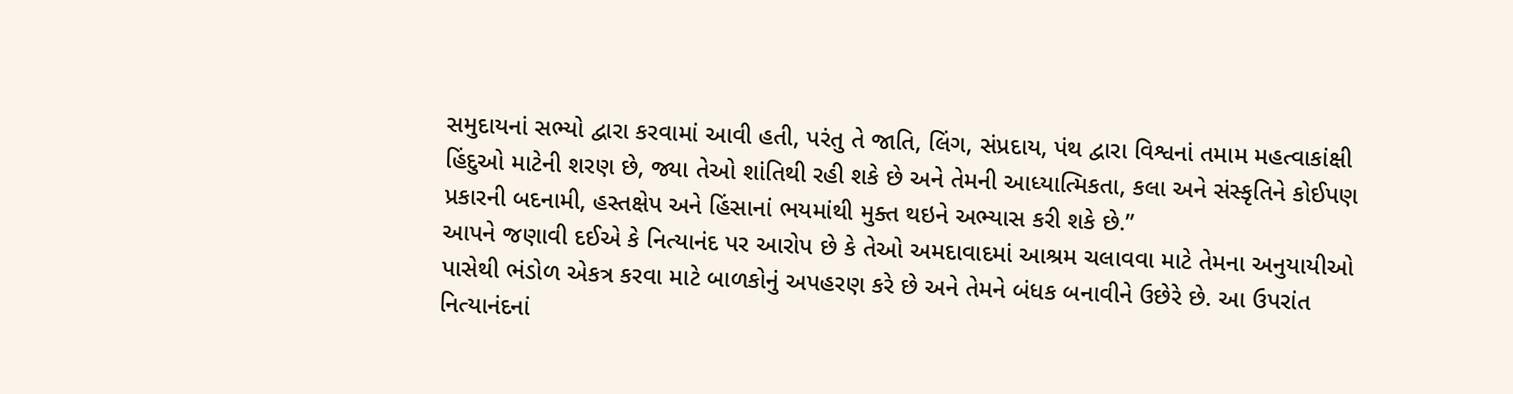સમુદાયનાં સભ્યો દ્વારા કરવામાં આવી હતી, પરંતુ તે જાતિ, લિંગ, સંપ્રદાય, પંથ દ્વારા વિશ્વનાં તમામ મહત્વાકાંક્ષી હિંદુઓ માટેની શરણ છે, જ્યા તેઓ શાંતિથી રહી શકે છે અને તેમની આધ્યાત્મિકતા, કલા અને સંસ્કૃતિને કોઈપણ પ્રકારની બદનામી, હસ્તક્ષેપ અને હિંસાનાં ભયમાંથી મુક્ત થઇને અભ્યાસ કરી શકે છે.”
આપને જણાવી દઈએ કે નિત્યાનંદ પર આરોપ છે કે તેઓ અમદાવાદમાં આશ્રમ ચલાવવા માટે તેમના અનુયાયીઓ પાસેથી ભંડોળ એકત્ર કરવા માટે બાળકોનું અપહરણ કરે છે અને તેમને બંધક બનાવીને ઉછેરે છે. આ ઉપરાંત નિત્યાનંદનાં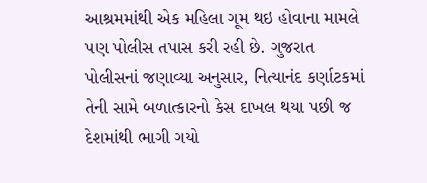આશ્રમમાંથી એક મહિલા ગૂમ થઇ હોવાના મામલે પણ પોલીસ તપાસ કરી રહી છે. ગુજરાત પોલીસનાં જણાવ્યા અનુસાર, નિત્યાનંદ કર્ણાટકમાં તેની સામે બળાત્કારનો કેસ દાખલ થયા પછી જ દેશમાંથી ભાગી ગયો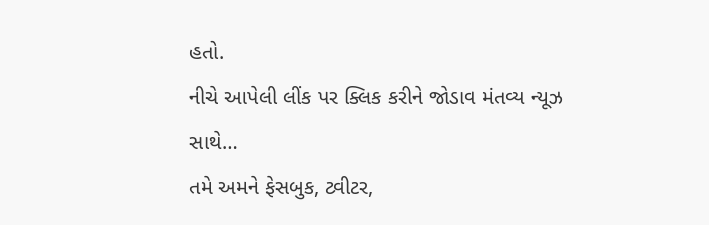હતો.
નીચે આપેલી લીંક પર ક્લિક કરીને જોડાવ મંતવ્ય ન્યૂઝ સાથે…
તમે અમને ફેસબુક, ટ્વીટર,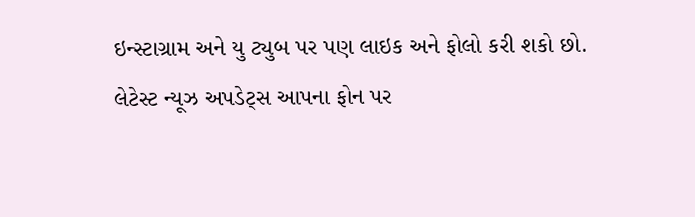ઇન્સ્ટાગ્રામ અને યુ ટ્યુબ પર પણ લાઇક અને ફોલો કરી શકો છો.
લેટેસ્ટ ન્યૂઝ અપડેટ્સ આપના ફોન પર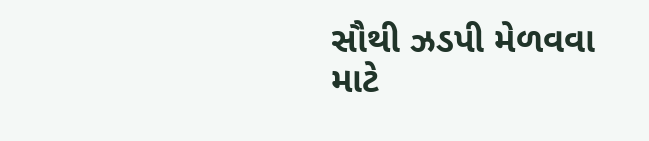સૌથી ઝડપી મેળવવા માટે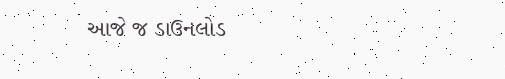આજે જ ડાઉનલોડ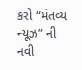કરો “મંતવ્ય ન્યૂઝ” ની નવી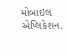મોબાઇલ એપ્લિકેશન.